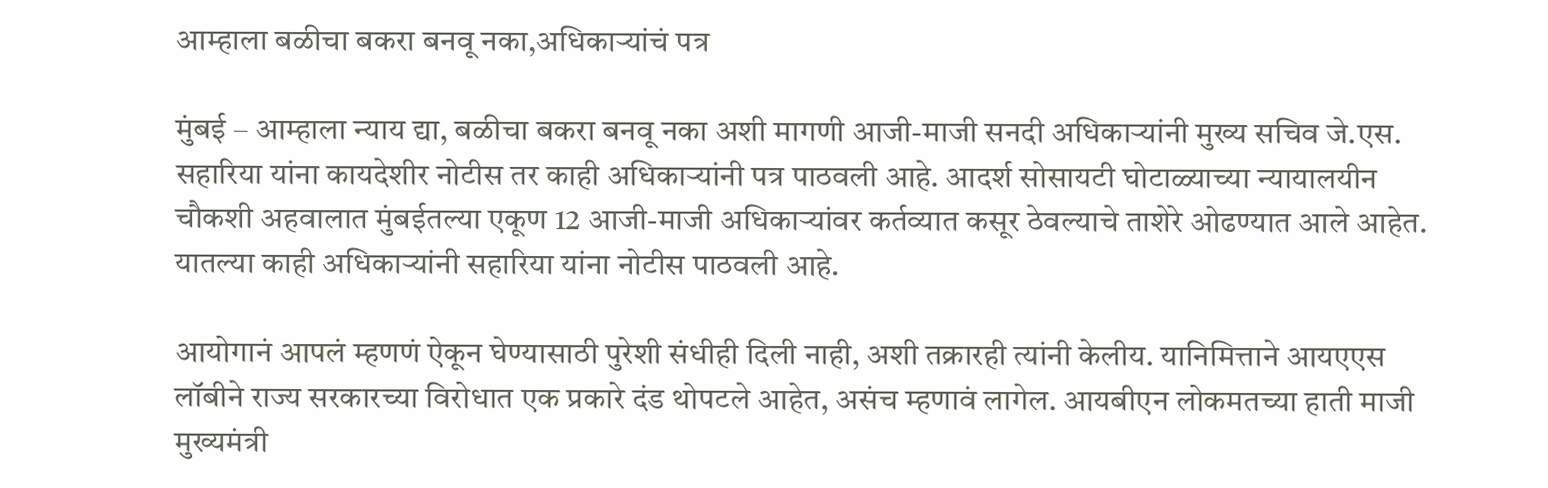आम्हाला बळीचा बकरा बनवू नका,अधिकार्‍यांचं पत्र

मुंबई – आम्हाला न्याय द्या, बळीचा बकरा बनवू नका अशी मागणी आजी-माजी सनदी अधिकार्‍यांनी मुख्य सचिव जे.एस. सहारिया यांना कायदेशीर नोटीस तर काही अधिकार्‍यांनी पत्र पाठवली आहे. आदर्श सोसायटी घोटाळ्याच्या न्यायालयीन चौकशी अहवालात मुंबईतल्या एकूण 12 आजी-माजी अधिकार्‍यांवर कर्तव्यात कसूर ठेवल्याचे ताशेरे ओढण्यात आले आहेत. यातल्या काही अधिकार्‍यांनी सहारिया यांना नोटीस पाठवली आहे.

आयोगानं आपलं म्हणणं ऐकून घेण्यासाठी पुरेशी संधीही दिली नाही, अशी तक्रारही त्यांनी केलीय. यानिमित्ताने आयएएस लॉबीने राज्य सरकारच्या विरोधात एक प्रकारे दंड थोपटले आहेत, असंच म्हणावं लागेल. आयबीएन लोकमतच्या हाती माजी मुख्यमंत्री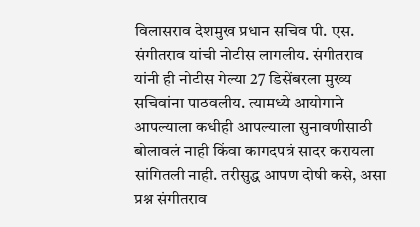विलासराव देशमुख प्रधान सचिव पी. एस. संगीतराव यांची नोटीस लागलीय. संगीतराव यांनी ही नोटीस गेल्या 27 डिसेंबरला मुख्य सचिवांना पाठवलीय. त्यामध्ये आयोगाने आपल्याला कधीही आपल्याला सुनावणीसाठी बोलावलं नाही किंवा कागदपत्रं सादर करायला सांगितली नाही. तरीसुद्ध आपण दोषी कसे, असा प्रश्न संगीतराव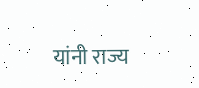यांनी राज्य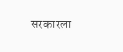सरकारला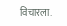विचारला.